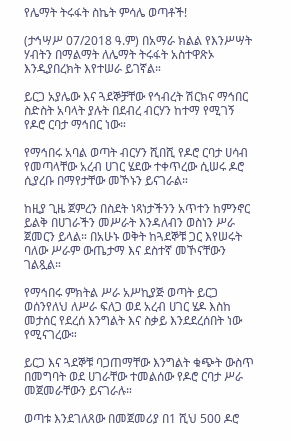የሌማት ትሩፋት ስኬት ምሳሌ ወጣቶች!

(ታኅሣሥ 07/2018 ዓ.ም) በአማራ ክልል የእንሥሣት ሃብትን በማልማት ለሌማት ትሩፋት አስተዋጽኦ እንዲያበረክት እየተሠራ ይገኛል።

ይርጋ አያሌው እና ጓደኞቻቸው የኅብረት ሽርክና ማኅበር ስድስት አባላት ያሉት በደብረ ብርሃን ከተማ የሚገኝ የዶሮ ርባታ ማኅበር ነው።

የማኅበሩ አባል ወጣት ብርሃን ሺበሺ የዶሮ ርባታ ሀሳብ የመጣላቸው አረብ ሀገር ሄደው ተቀጥረው ሲሠሩ ዶሮ ሲያረቡ በማየታቸው መኾኑን ይናገራል።

ከዚያ ጊዜ ጀምረን በስደት ነጻነታችንን አጥተን ከምንኖር ይልቅ በሀገራችን መሥራት እንዳለብን ወስነን ሥራ ጀመርን ይላል። በአሁኑ ወቅት ከጓደኞቹ ጋር እየሠሩት ባለው ሥራም ውጤታማ እና ደስተኛ መኾናቸውን ገልጿል።

የማኅበሩ ምክትል ሥራ አሥኪያጅ ወጣት ይርጋ ወሰንየለህ ለሥራ ፍለጋ ወደ አረብ ሀገር ሄዶ እስከ መታሰር የደረሰ እንግልት እና ስቃይ እንደደረሰበት ነው የሚናገረው።

ይርጋ እና ጓደኞቹ ባጋጠማቸው እንግልት ቁጭት ውስጥ በመግባት ወደ ሀገራቸው ተመልሰው የዶሮ ርባታ ሥራ መጀመራቸውን ይናገራሉ።

ወጣቱ እንደገለጸው በመጀመሪያ በ1 ሺህ 500 ዶሮ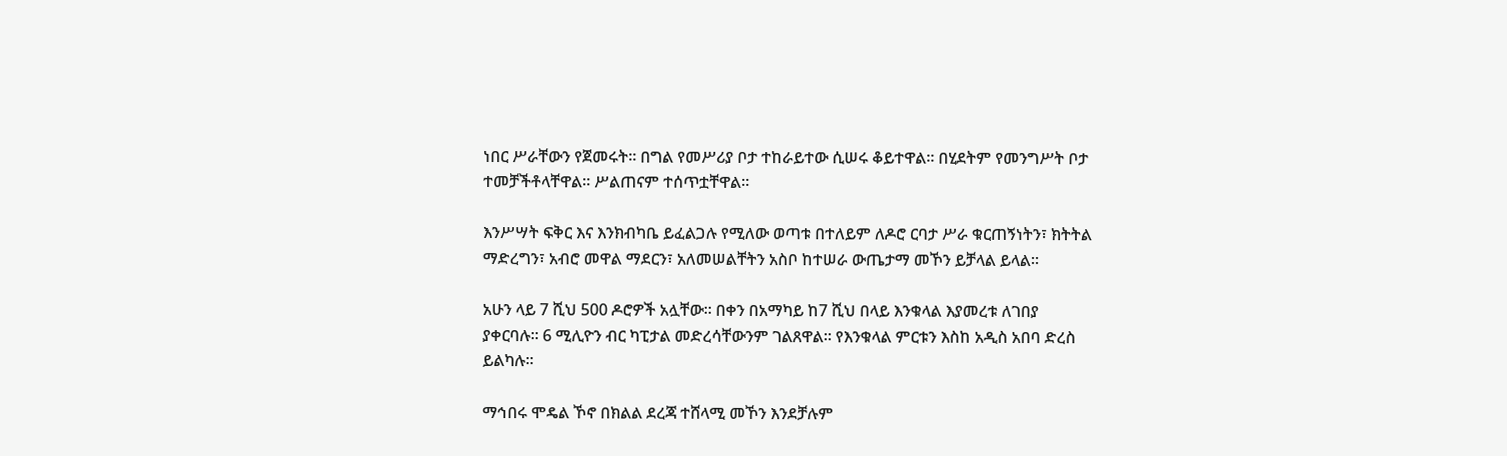ነበር ሥራቸውን የጀመሩት። በግል የመሥሪያ ቦታ ተከራይተው ሲሠሩ ቆይተዋል። በሂደትም የመንግሥት ቦታ ተመቻችቶላቸዋል። ሥልጠናም ተሰጥቷቸዋል።

እንሥሣት ፍቅር እና እንክብካቤ ይፈልጋሉ የሚለው ወጣቱ በተለይም ለዶሮ ርባታ ሥራ ቁርጠኝነትን፣ ክትትል ማድረግን፣ አብሮ መዋል ማደርን፣ አለመሠልቸትን አስቦ ከተሠራ ውጤታማ መኾን ይቻላል ይላል።

አሁን ላይ 7 ሺህ 500 ዶሮዎች አሏቸው። በቀን በአማካይ ከ7 ሺህ በላይ እንቁላል እያመረቱ ለገበያ ያቀርባሉ። 6 ሚሊዮን ብር ካፒታል መድረሳቸውንም ገልጸዋል። የእንቁላል ምርቱን እስከ አዲስ አበባ ድረስ ይልካሉ።

ማኅበሩ ሞዴል ኾኖ በክልል ደረጃ ተሸላሚ መኾን እንደቻሉም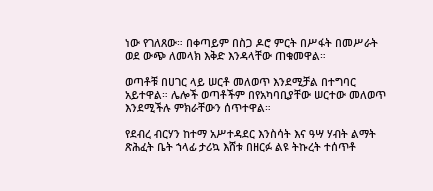ነው የገለጸው። በቀጣይም በስጋ ዶሮ ምርት በሥፋት በመሥራት ወደ ውጭ ለመላክ እቅድ እንዳላቸው ጠቁመዋል።

ወጣቶቹ በሀገር ላይ ሠርቶ መለወጥ እንደሚቻል በተግባር አይተዋል። ሌሎች ወጣቶችም በየአካባቢያቸው ሠርተው መለወጥ እንደሚችሉ ምክራቸውን ሰጥተዋል።

የደብረ ብርሃን ከተማ አሥተዳደር እንስሳት እና ዓሣ ሃብት ልማት ጽሕፈት ቤት ኀላፊ ታሪኳ እሸቱ በዘርፉ ልዩ ትኩረት ተሰጥቶ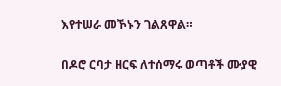እየተሠራ መኾኑን ገልጸዋል።

በዶሮ ርባታ ዘርፍ ለተሰማሩ ወጣቶች ሙያዊ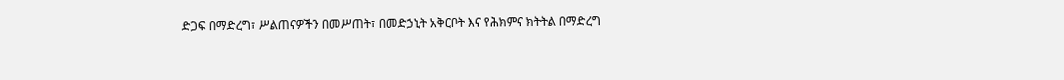ድጋፍ በማድረግ፣ ሥልጠናዎችን በመሥጠት፣ በመድኃኒት አቅርቦት እና የሕክምና ክትትል በማድረግ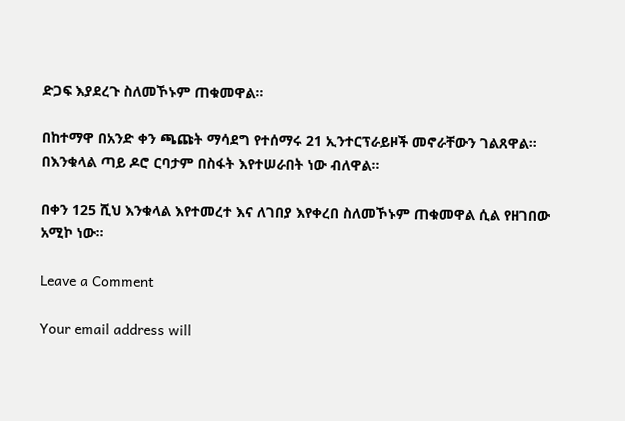ድጋፍ እያደረጉ ስለመኾኑም ጠቁመዋል።

በከተማዋ በአንድ ቀን ጫጩት ማሳደግ የተሰማሩ 21 ኢንተርፕራይዞች መኖራቸውን ገልጸዋል። በእንቁላል ጣይ ዶሮ ርባታም በስፋት እየተሠራበት ነው ብለዋል።

በቀን 125 ሺህ እንቁላል እየተመረተ እና ለገበያ እየቀረበ ስለመኾኑም ጠቁመዋል ሲል የዘገበው አሚኮ ነው።

Leave a Comment

Your email address will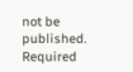not be published. Required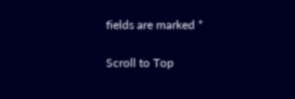fields are marked *

Scroll to Top